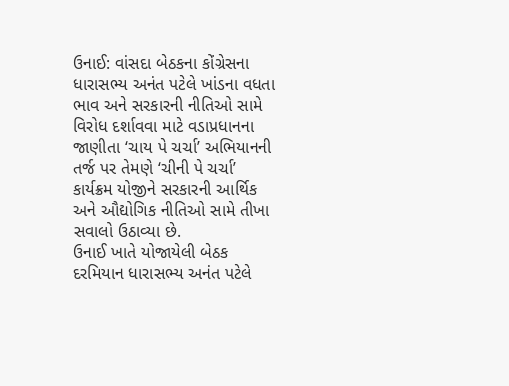ઉનાઈ: વાંસદા બેઠકના કોંગ્રેસના ધારાસભ્ય અનંત પટેલે ખાંડના વધતા ભાવ અને સરકારની નીતિઓ સામે વિરોધ દર્શાવવા માટે વડાપ્રધાનના જાણીતા ‘ચાય પે ચર્ચા’ અભિયાનની તર્જ પર તેમણે ‘ચીની પે ચર્ચા’ કાર્યક્રમ યોજીને સરકારની આર્થિક અને ઔદ્યોગિક નીતિઓ સામે તીખા સવાલો ઉઠાવ્યા છે.
ઉનાઈ ખાતે યોજાયેલી બેઠક દરમિયાન ધારાસભ્ય અનંત પટેલે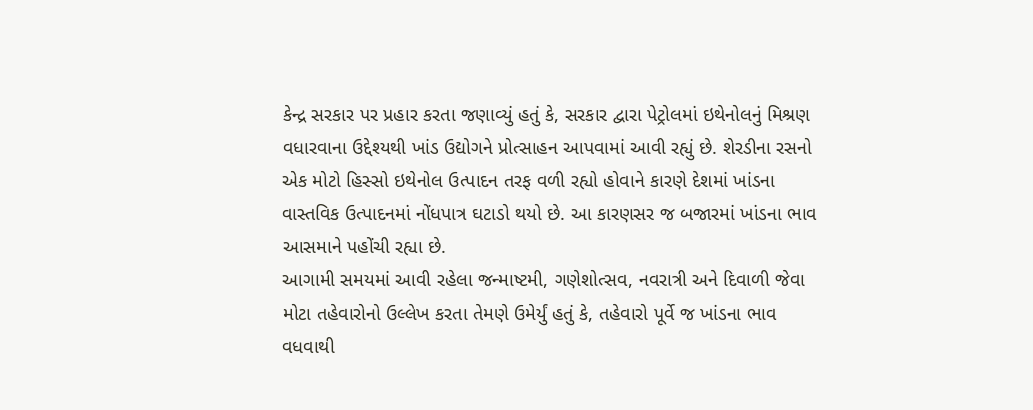કેન્દ્ર સરકાર પર પ્રહાર કરતા જણાવ્યું હતું કે, સરકાર દ્વારા પેટ્રોલમાં ઇથેનોલનું મિશ્રણ વધારવાના ઉદ્દેશ્યથી ખાંડ ઉદ્યોગને પ્રોત્સાહન આપવામાં આવી રહ્યું છે. શેરડીના રસનો એક મોટો હિસ્સો ઇથેનોલ ઉત્પાદન તરફ વળી રહ્યો હોવાને કારણે દેશમાં ખાંડના વાસ્તવિક ઉત્પાદનમાં નોંધપાત્ર ઘટાડો થયો છે. આ કારણસર જ બજારમાં ખાંડના ભાવ આસમાને પહોંચી રહ્યા છે.
આગામી સમયમાં આવી રહેલા જન્માષ્ટમી, ગણેશોત્સવ, નવરાત્રી અને દિવાળી જેવા મોટા તહેવારોનો ઉલ્લેખ કરતા તેમણે ઉમેર્યું હતું કે, તહેવારો પૂર્વે જ ખાંડના ભાવ વધવાથી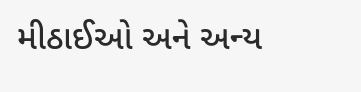મીઠાઈઓ અને અન્ય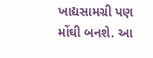ખાદ્યસામગ્રી પણ મોંઘી બનશે. આ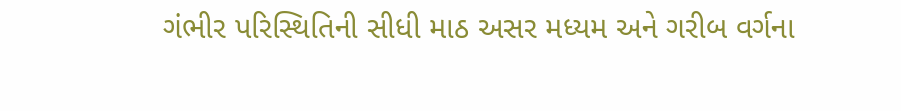ગંભીર પરિસ્થિતિની સીધી માઠ અસર મધ્યમ અને ગરીબ વર્ગના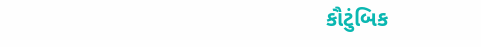કૌટુંબિક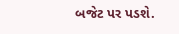બજેટ પર પડશે.